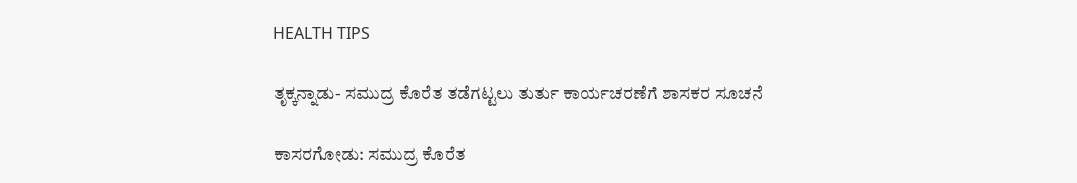HEALTH TIPS

ತೃಕ್ಕನ್ನಾಡು- ಸಮುದ್ರ ಕೊರೆತ ತಡೆಗಟ್ಟಲು ತುರ್ತು ಕಾರ್ಯಚರಣೆಗೆ ಶಾಸಕರ ಸೂಚನೆ

ಕಾಸರಗೋಡು: ಸಮುದ್ರ ಕೊರೆತ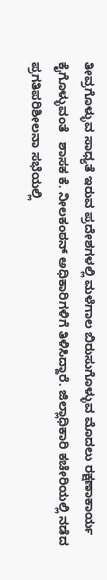ತೀವ್ರಗೊಳ್ಳುವ ಸಾಧ್ಯತೆ ಇರುವ ಪ್ರದೇಶಗಳಲ್ಲಿ ಮಳೆಗಾಲ ಬಿರುಸುಗೊಳ್ಳುವ ಮೊದಲು ರಕ್ಷಣಾಕಾರ್ಯ ಕೈಗೊಳ್ಳುವಂತೆ   ಶಾಸಕ ಕೆ. ನೀಲಕಂಠನ್ ಅಧಿಕಾರಿಗಳಿಗೆ ತಿಳಿಸಿದ್ದಾರೆ. ಜಿಲ್ಲಾಧಿಕಾರಿ ಕಚೇರಿಯಲ್ಲಿ ನಡೆದ ಪ್ರಗತಿಪರಿಶೀಲನಾ ಸಭೆಯಲ್ಲಿ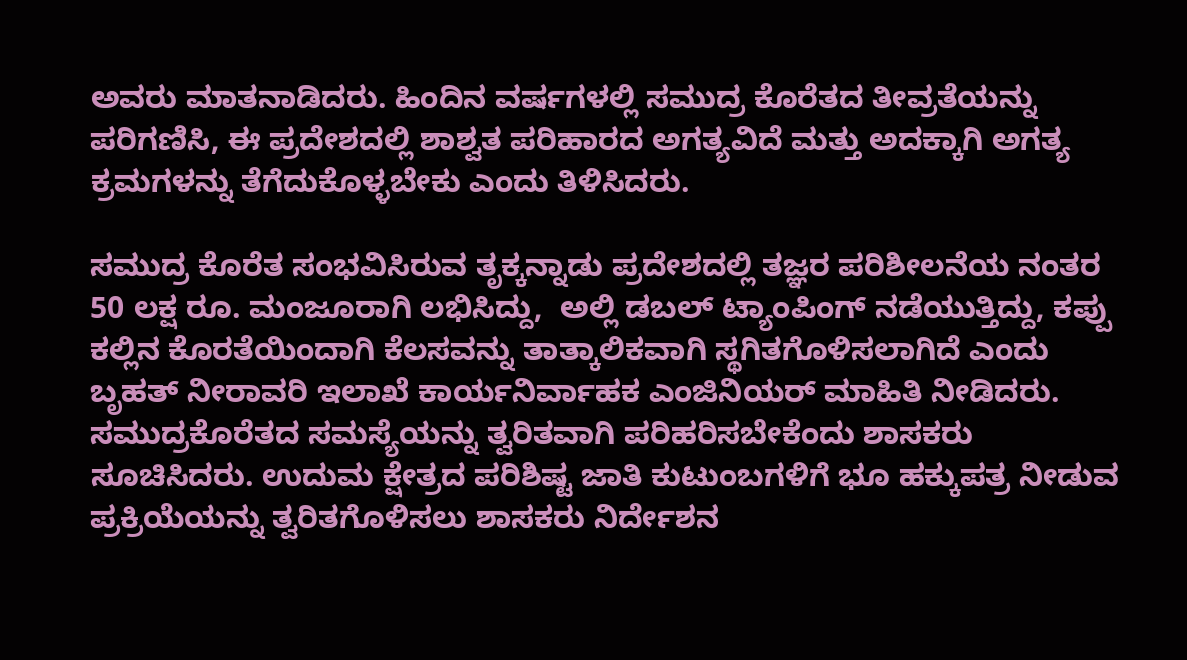ಅವರು ಮಾತನಾಡಿದರು. ಹಿಂದಿನ ವರ್ಷಗಳಲ್ಲಿ ಸಮುದ್ರ ಕೊರೆತದ ತೀವ್ರತೆಯನ್ನು ಪರಿಗಣಿಸಿ, ಈ ಪ್ರದೇಶದಲ್ಲಿ ಶಾಶ್ವತ ಪರಿಹಾರದ ಅಗತ್ಯವಿದೆ ಮತ್ತು ಅದಕ್ಕಾಗಿ ಅಗತ್ಯ ಕ್ರಮಗಳನ್ನು ತೆಗೆದುಕೊಳ್ಳಬೇಕು ಎಂದು ತಿಳಿಸಿದರು.

ಸಮುದ್ರ ಕೊರೆತ ಸಂಭವಿಸಿರುವ ತೃಕ್ಕನ್ನಾಡು ಪ್ರದೇಶದಲ್ಲಿ ತಜ್ಞರ ಪರಿಶೀಲನೆಯ ನಂತರ 50 ಲಕ್ಷ ರೂ. ಮಂಜೂರಾಗಿ ಲಭಿಸಿದ್ದು,  ಅಲ್ಲಿ ಡಬಲ್ ಟ್ಯಾಂಪಿಂಗ್ ನಡೆಯುತ್ತಿದ್ದು, ಕಪ್ಪು ಕಲ್ಲಿನ ಕೊರತೆಯಿಂದಾಗಿ ಕೆಲಸವನ್ನು ತಾತ್ಕಾಲಿಕವಾಗಿ ಸ್ಥಗಿತಗೊಳಿಸಲಾಗಿದೆ ಎಂದು ಬೃಹತ್ ನೀರಾವರಿ ಇಲಾಖೆ ಕಾರ್ಯನಿರ್ವಾಹಕ ಎಂಜಿನಿಯರ್ ಮಾಹಿತಿ ನೀಡಿದರು.  ಸಮುದ್ರಕೊರೆತದ ಸಮಸ್ಯೆಯನ್ನು ತ್ವರಿತವಾಗಿ ಪರಿಹರಿಸಬೇಕೆಂದು ಶಾಸಕರು ಸೂಚಿಸಿದರು. ಉದುಮ ಕ್ಷೇತ್ರದ ಪರಿಶಿಷ್ಟ ಜಾತಿ ಕುಟುಂಬಗಳಿಗೆ ಭೂ ಹಕ್ಕುಪತ್ರ ನೀಡುವ ಪ್ರಕ್ರಿಯೆಯನ್ನು ತ್ವರಿತಗೊಳಿಸಲು ಶಾಸಕರು ನಿರ್ದೇಶನ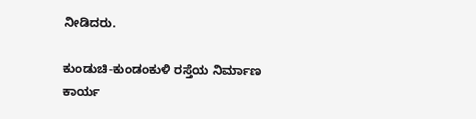ನೀಡಿದರು.

ಕುಂಡುಚಿ-ಕುಂಡಂಕುಳಿ ರಸ್ತೆಯ ನಿರ್ಮಾಣ ಕಾರ್ಯ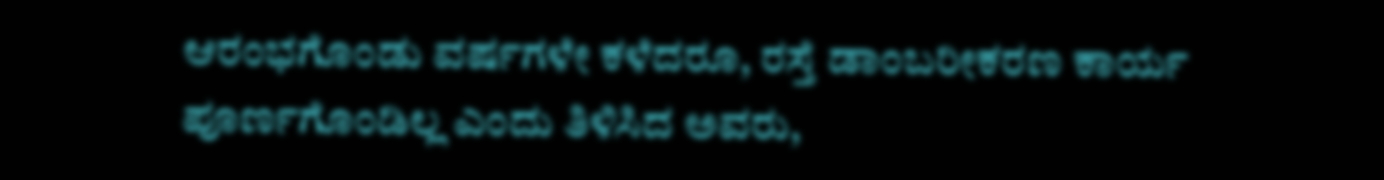ಆರಂಭಗೊಂಡು ವರ್ಷಗಳೇ ಕಳೆದರೂ, ರಸ್ತೆ ಡಾಂಬರೀಕರಣ ಕಾರ್ಯ ಪೂರ್ಣಗೊಂಡಿಲ್ಲ ಎಂದು ತಿಳಿಸಿದ ಅವರು,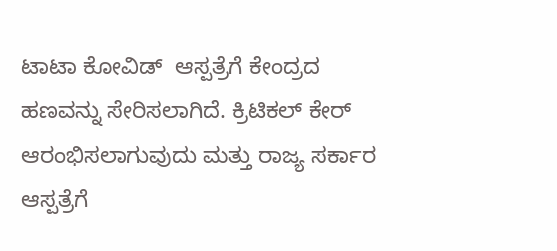ಟಾಟಾ ಕೋವಿಡ್  ಆಸ್ಪತ್ರೆಗೆ ಕೇಂದ್ರದ ಹಣವನ್ನು ಸೇರಿಸಲಾಗಿದೆ. ಕ್ರಿಟಿಕಲ್ ಕೇರ್ ಆರಂಭಿಸಲಾಗುವುದು ಮತ್ತು ರಾಜ್ಯ ಸರ್ಕಾರ ಆಸ್ಪತ್ರೆಗೆ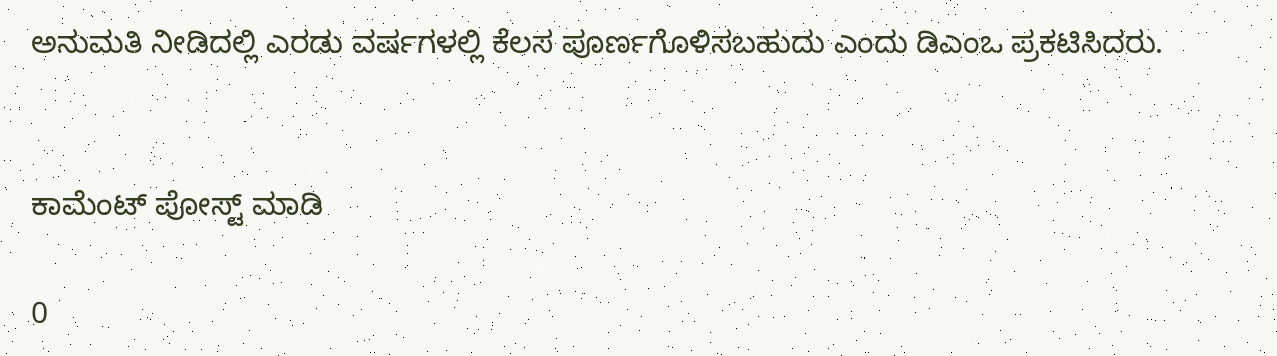ಅನುಮತಿ ನೀಡಿದಲ್ಲಿ ಎರಡು ವರ್ಷಗಳಲ್ಲಿ ಕೆಲಸ ಪೂರ್ಣಗೊಳಿಸಬಹುದು ಎಂದು ಡಿಎಂಒ ಪ್ರಕಟಿಸಿದರು.


ಕಾಮೆಂಟ್‌‌ ಪೋಸ್ಟ್‌ ಮಾಡಿ

0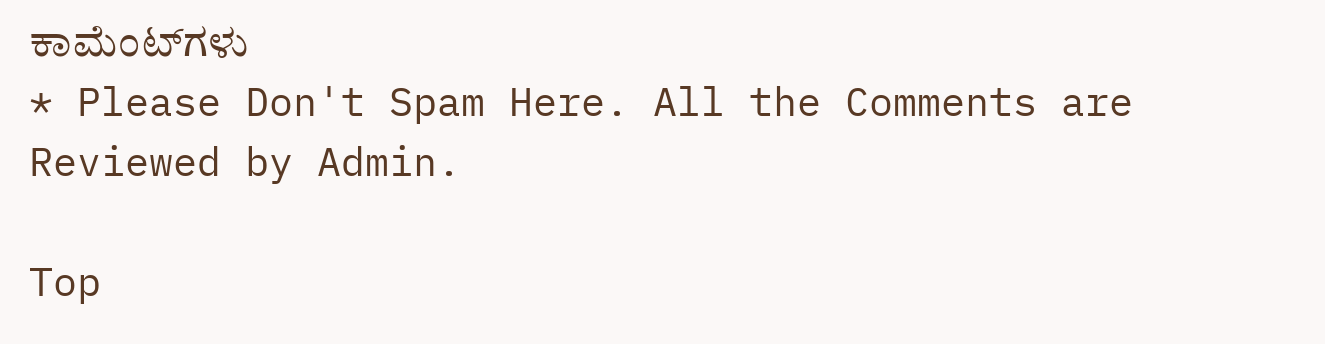ಕಾಮೆಂಟ್‌ಗಳು
* Please Don't Spam Here. All the Comments are Reviewed by Admin.

Top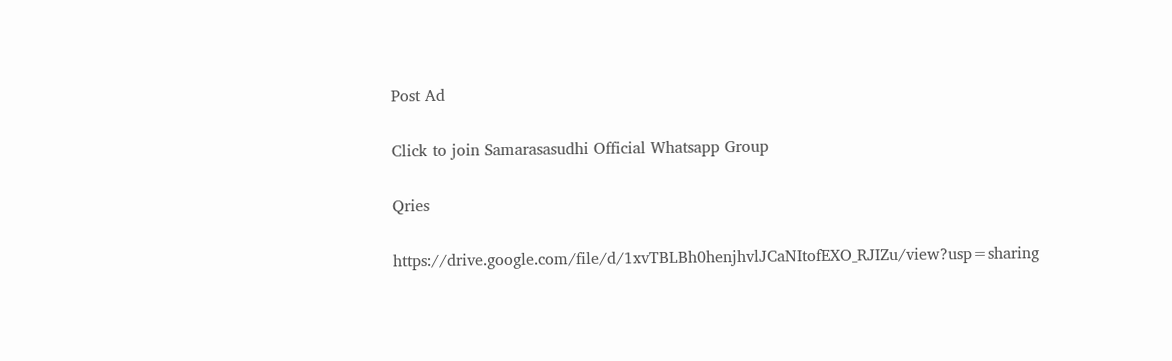Post Ad

Click to join Samarasasudhi Official Whatsapp Group

Qries

https://drive.google.com/file/d/1xvTBLBh0henjhvlJCaNItofEXO_RJIZu/view?usp=sharing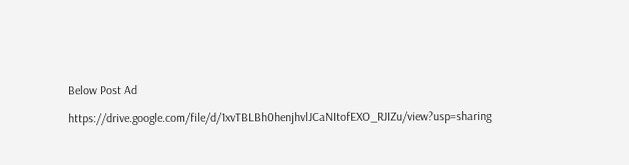Below Post Ad

https://drive.google.com/file/d/1xvTBLBh0henjhvlJCaNItofEXO_RJIZu/view?usp=sharing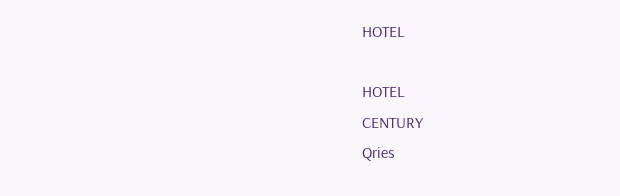HOTEL

HOTEL
CENTURY
Qries